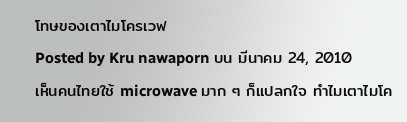โทษของเตาไมโครเวฟ
Posted by Kru nawaporn บน มีนาคม 24, 2010
เห็นคนไทยใช้ microwave มาก ๆ ก็แปลกใจ ทำไมเตาไมโค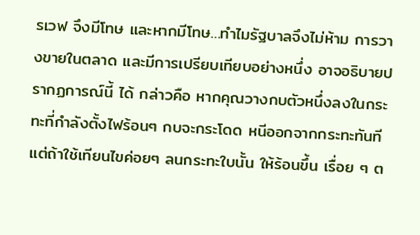รเวฟ จึงมีโทษ และหากมีโทษ…ทำไมรัฐบาลจึงไม่ห้าม การวางขายในตลาด และมีการเปรียบเทียบอย่างหนึ่ง อาจอธิบายปรากฏการณ์นี้ ได้ กล่าวคือ หากคุณวางกบตัวหนึ่งลงในกระทะที่กำลังตั้งไฟร้อนๆ กบจะกระโดด หนีออกจากกระทะทันที แต่ถ้าใช้เทียนไขค่อยๆ ลนกระทะใบนั้น ให้ร้อนขึ้น เรื่อย ๆ ต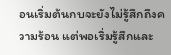อนเริ่มต้นกบจะยังไม่รู้สึกถึงความร้อน แต่พอเริ่มรู้สึกและ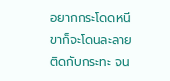อยากกระโดดหนี ขาก็จะโดนละลายติดกับกระทะ จน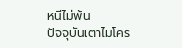หนีไม่พ้น
ปัจจุบันเตาไมโคร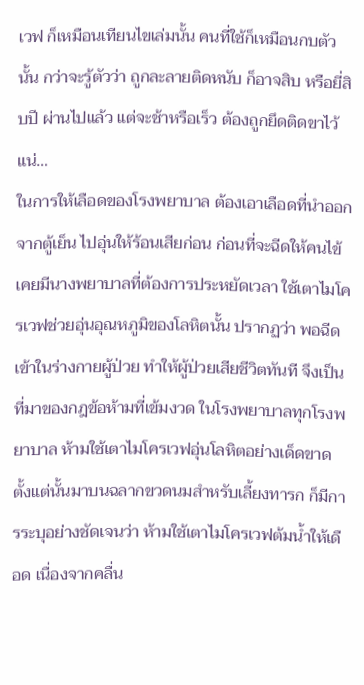เวฟ ก็เหมือนเทียนไขเล่มนั้น คนที่ใช้ก็เหมือนกบตัวนั้น กว่าจะรู้ตัวว่า ถูกละลายติดหนับ ก็อาจสิบ หรือยี่สิบปี ผ่านไปแล้ว แต่จะช้าหรือเร็ว ต้องถูกยึดติดขาไว้แน่…
ในการให้เลือดของโรงพยาบาล ต้องเอาเลือดที่นำออกจากตู้เย็น ไปอุ่นให้ร้อนเสียก่อน ก่อนที่จะฉีดให้คนไข้ เคยมีนางพยาบาลที่ต้องการประหยัดเวลา ใช้เตาไมโครเวฟช่วยอุ่นอุณหภูมิของโลหิตนั้น ปรากฏว่า พอฉีดเข้าในร่างกายผู้ป่วย ทำให้ผู้ป่วยเสียชีวิตทันที จึงเป็นที่มาของกฎข้อห้ามที่เข้มงวด ในโรงพยาบาลทุกโรงพยาบาล ห้ามใช้เตาไมโครเวฟอุ่นโลหิตอย่างเด็ดขาด ตั้งแต่นั้นมาบนฉลากขวดนมสำหรับเลี้ยงทารก ก็มีการระบุอย่างชัดเจนว่า ห้ามใช้เตาไมโครเวฟต้มน้ำให้เดือด เนื่องจากคลื่น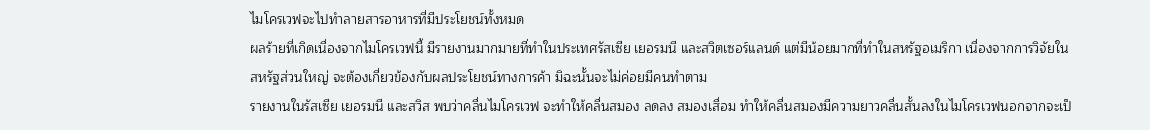ไมโครเวฟจะไปทำลายสารอาหารที่มีประโยชน์ทั้งหมด
ผลร้ายที่เกิดเนื่องจากไมโครเวฟนี้ มีรายงานมากมายที่ทำในประเทศรัสเซีย เยอรมนี และสวิตเซอร์แลนด์ แต่มีน้อยมากที่ทำในสหรัฐอเมริกา เนื่องจากการวิจัยในสหรัฐส่วนใหญ่ จะต้องเกี่ยวข้องกับผลประโยชน์ทางการค้า มิฉะนั้นจะไม่ค่อยมีคนทำตาม
รายงานในรัสเซีย เยอรมนี และสวิส พบว่าคลื่นไมโครเวฟ จะทำให้คลื่นสมอง ลดลง สมองเสื่อม ทำให้คลื่นสมองมีความยาวคลื่นสั้นลงในไมโครเวฟนอกจากจะเป็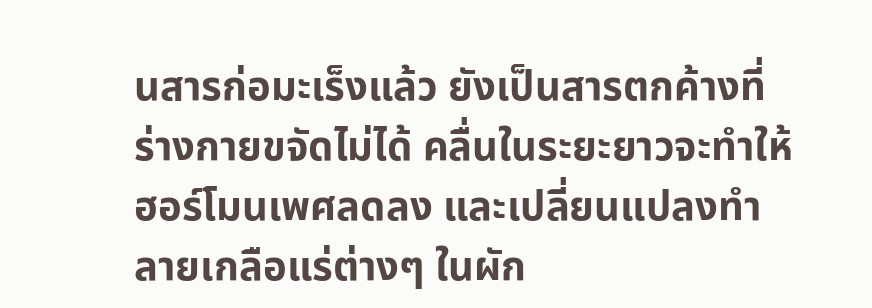นสารก่อมะเร็งแล้ว ยังเป็นสารตกค้างที่ร่างกายขจัดไม่ได้ คลื่นในระยะยาวจะทำให้ฮอร์โมนเพศลดลง และเปลี่ยนแปลงทำลายเกลือแร่ต่างๆ ในผัก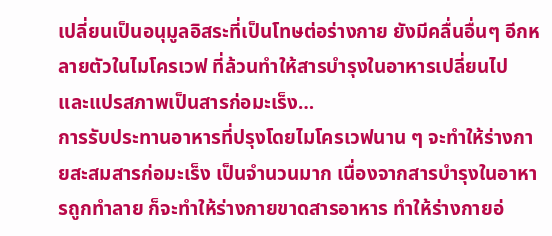เปลี่ยนเป็นอนุมูลอิสระที่เป็นโทษต่อร่างกาย ยังมีคลื่นอื่นๆ อีกหลายตัวในไมโครเวฟ ที่ล้วนทำให้สารบำรุงในอาหารเปลี่ยนไป และแปรสภาพเป็นสารก่อมะเร็ง…
การรับประทานอาหารที่ปรุงโดยไมโครเวฟนาน ๆ จะทำให้ร่างกายสะสมสารก่อมะเร็ง เป็นจำนวนมาก เนื่องจากสารบำรุงในอาหารถูกทำลาย ก็จะทำให้ร่างกายขาดสารอาหาร ทำให้ร่างกายอ่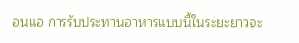อนแอ การรับประทานอาหารแบบนี้ในระยะยาวจะ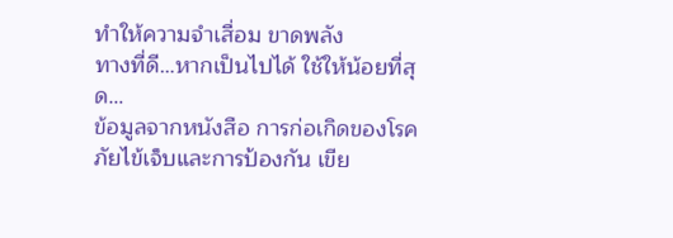ทำให้ความจำเสื่อม ขาดพลัง
ทางที่ดี…หากเป็นไปได้ ใช้ให้น้อยที่สุด…
ข้อมูลจากหนังสือ การก่อเกิดของโรคภัยไข้เจ็บและการป้องกัน เขีย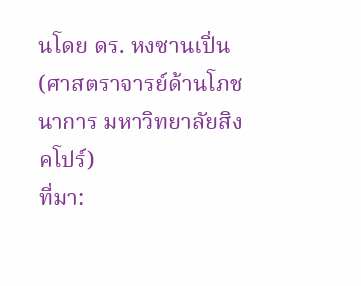นโดย ดร. หงซานเปิ่น (ศาสตราจารย์ด้านโภชนาการ มหาวิทยาลัยสิงคโปร์)
ที่มา: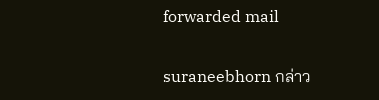forwarded mail

suraneebhorn กล่าว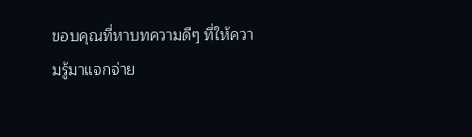ขอบคุณที่หาบทความดีๆ ที่ให้ความรู้มาแจกจ่าย